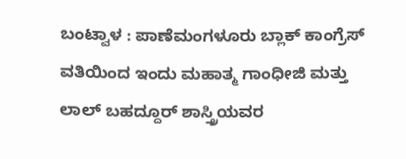ಬಂಟ್ವಾಳ : ಪಾಣೆಮಂಗಳೂರು ಬ್ಲಾಕ್ ಕಾಂಗ್ರೆಸ್ ವತಿಯಿಂದ ಇಂದು ಮಹಾತ್ಮ ಗಾಂಧೀಜಿ ಮತ್ತು ಲಾಲ್ ಬಹದ್ದೂರ್ ಶಾಸ್ತ್ರಿಯವರ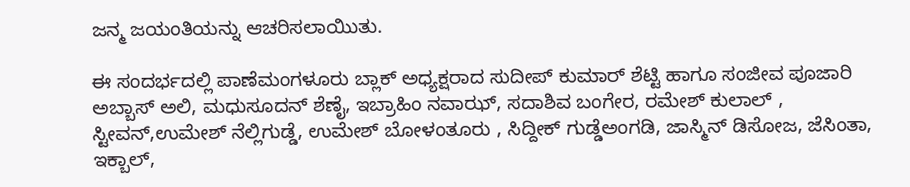ಜನ್ಮ ಜಯಂತಿಯನ್ನು ಆಚರಿಸಲಾಯಿುತು.

ಈ ಸಂದರ್ಭದಲ್ಲಿ ಪಾಣೆಮಂಗಳೂರು ಬ್ಲಾಕ್ ಅಧ್ಯಕ್ಷರಾದ ಸುದೀಪ್ ಕುಮಾರ್ ಶೆಟ್ಟಿ ಹಾಗೂ ಸಂಜೀವ ಪೂಜಾರಿ ಅಬ್ಬಾಸ್ ಅಲಿ, ಮಧುಸೂದನ್ ಶೆಣೈ, ಇಬ್ರಾಹಿಂ ನವಾಝ್, ಸದಾಶಿವ ಬಂಗೇರ, ರಮೇಶ್ ಕುಲಾಲ್ , ಸ್ಟೀವನ್,ಉಮೇಶ್ ನೆಲ್ಲಿಗುಡ್ಡೆ, ಉಮೇಶ್ ಬೋಳಂತೂರು , ಸಿದ್ದೀಕ್ ಗುಡ್ಡೆಅಂಗಡಿ, ಜಾಸ್ಮಿನ್ ಡಿಸೋಜ, ಜೆಸಿಂತಾ, ಇಕ್ಬಾಲ್,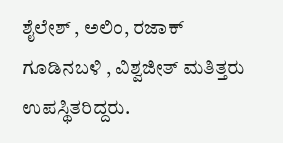ಶೈಲೇಶ್ , ಅಲಿಂ, ರಜಾಕ್ ಗೂಡಿನಬಳಿ , ವಿಶ್ವಜೀತ್ ಮತಿತ್ತರು ಉಪಸ್ಥಿತರಿದ್ದರು.